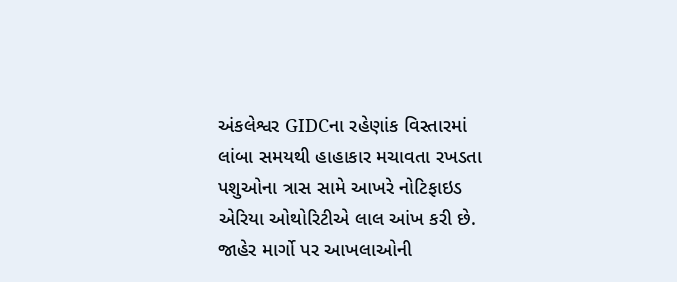અંકલેશ્વર GIDCના રહેણાંક વિસ્તારમાં લાંબા સમયથી હાહાકાર મચાવતા રખડતા પશુઓના ત્રાસ સામે આખરે નોટિફાઇડ એરિયા ઓથોરિટીએ લાલ આંખ કરી છે. જાહેર માર્ગો પર આખલાઓની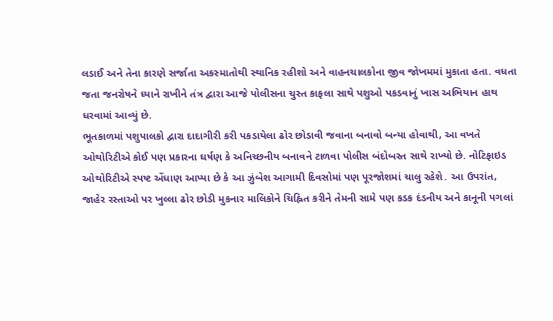લડાઈ અને તેના કારણે સર્જાતા અકસ્માતોથી સ્થાનિક રહીશો અને વાહનચાલકોના જીવ જોખમમાં મુકાતા હતા. વધતા જતા જનરોષને ધ્યાને રાખીને તંત્ર દ્વારા આજે પોલીસના ચુસ્ત કાફલા સાથે પશુઓ પકડવાનું ખાસ અભિયાન હાથ ધરવામાં આવ્યું છે.
ભૂતકાળમાં પશુપાલકો દ્વારા દાદાગીરી કરી પકડાયેલા ઢોર છોડાવી જવાના બનાવો બન્યા હોવાથી, આ વખતે ઓથોરિટીએ કોઈ પણ પ્રકારના ઘર્ષણ કે અનિચ્છનીય બનાવને ટાળવા પોલીસ બંદોબસ્ત સાથે રાખ્યો છે. નોટિફાઇડ ઓથોરિટીએ સ્પષ્ટ એંધાણ આપ્યા છે કે આ ઝુંબેશ આગામી દિવસોમાં પણ પૂરજોશમાં ચાલુ રહેશે. આ ઉપરાંત, જાહેર રસ્તાઓ પર ખુલ્લા ઢોર છોડી મુકનાર માલિકોને ચિહ્નિત કરીને તેમની સામે પણ કડક દંડનીય અને કાનૂની પગલાં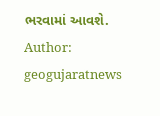ભરવામાં આવશે.
Author: geogujaratnews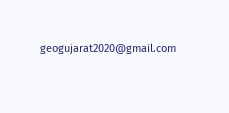geogujarat2020@gmail.com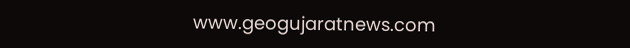www.geogujaratnews.com